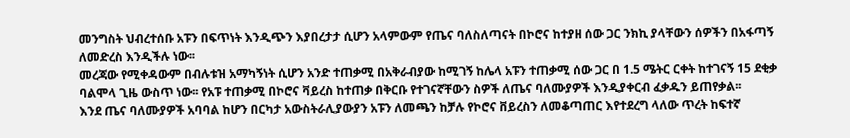መንግስት ህብረተሰቡ አፑን በፍጥነት እንዲጭን እያበረታታ ሲሆን አላምውም የጤና ባለስለጣናት በኮሮና ከተያዘ ሰው ጋር ንክኪ ያላቸውን ሰዎችን በአፋጣኝ ለመድረስ እንዲችሉ ነው፡፡
መረጃው የሚቀዳውም በብሉቱዝ አማካኝነት ሲሆን አንድ ተጠቃሚ በአቅራብያው ከሚገኝ ከሌላ አፑን ተጠቃሚ ሰው ጋር በ 1.5 ሜትር ርቀት ከተገናኝ 15 ደቂቃ ባልሞላ ጊዜ ውስጥ ነው፡፡ የአፑ ተጠቃሚ በኮሮና ቫይረስ ከተጠቃ በቅርቡ የተገናኛቸውን ስዎች ለጤና ባለሙያዎች እንዲያቀርብ ፈቃዱን ይጠየቃል፡፡
እንደ ጤና ባለሙያዎች አባባል ከሆን በርካታ አውስትራሊያውያን አፑን ለመጫን ከቻሉ የኮሮና ቨይረስን ለመቆጣጠር እየተደረግ ላለው ጥረት ከፍተኛ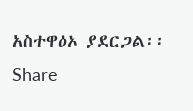አስተዋዕኦ ያደርጋል፡፡
Share